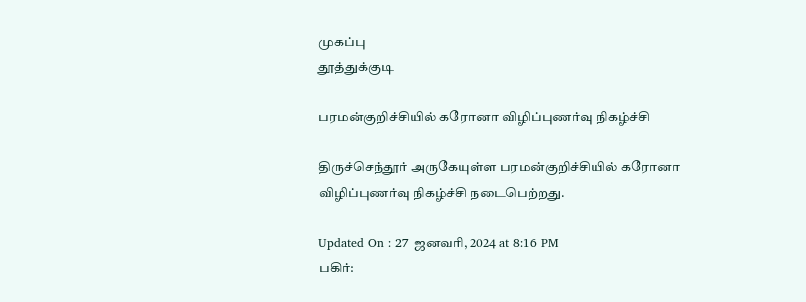முகப்பு
தூத்துக்குடி

பரமன்குறிச்சியில் கரோனா விழிப்புணர்வு நிகழ்ச்சி

திருச்செந்தூர் அருகேயுள்ள பரமன்குறிச்சியில் கரோனா விழிப்புணர்வு நிகழ்ச்சி நடைபெற்றது.

Updated On : 27 ஜனவரி, 2024 at 8:16 PM
பகிர்: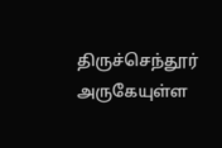திருச்செந்தூர் அருகேயுள்ள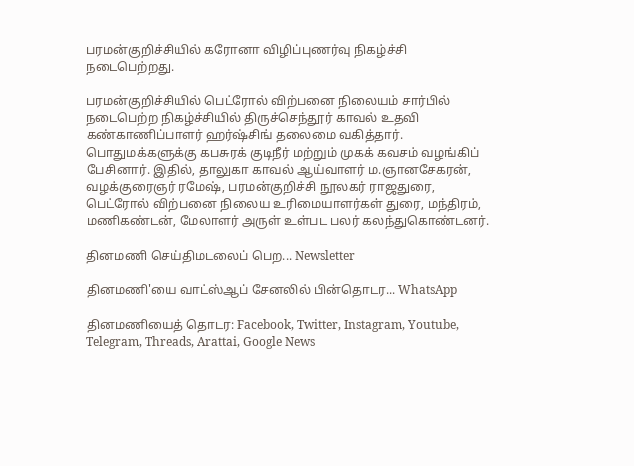பரமன்குறிச்சியில் கரோனா விழிப்புணர்வு நிகழ்ச்சி நடைபெற்றது.

பரமன்குறிச்சியில் பெட்ரோல் விற்பனை நிலையம் சார்பில் நடைபெற்ற நிகழ்ச்சியில் திருச்செந்தூர் காவல் உதவி கண்காணிப்பாளர் ஹர்ஷ்சிங் தலைமை வகித்தார். பொதுமக்களுக்கு கபசுரக் குடிநீர் மற்றும் முகக் கவசம் வழங்கிப் பேசினார். இதில், தாலுகா காவல் ஆய்வாளர் ம.ஞானசேகரன், வழக்குரைஞர் ரமேஷ், பரமன்குறிச்சி நூலகர் ராஜதுரை, பெட்ரோல் விற்பனை நிலைய உரிமையாளர்கள் துரை, மந்திரம், மணிகண்டன், மேலாளர் அருள் உள்பட பலர் கலந்துகொண்டனர்.

தினமணி செய்திமடலைப் பெற... Newsletter

தினமணி'யை வாட்ஸ்ஆப் சேனலில் பின்தொடர... WhatsApp

தினமணியைத் தொடர: Facebook, Twitter, Instagram, Youtube, Telegram, Threads, Arattai, Google News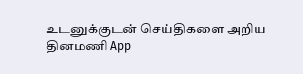உடனுக்குடன் செய்திகளை அறிய தினமணி App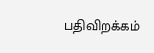பதிவிறக்கம்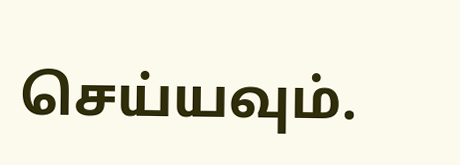செய்யவும்.